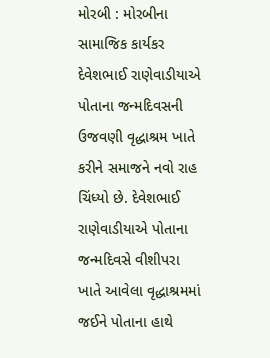મોરબી : મોરબીના સામાજિક કાર્યકર દેવેશભાઈ રાણેવાડીયાએ પોતાના જન્મદિવસની ઉજવણી વૃદ્ધાશ્રમ ખાતે કરીને સમાજને નવો રાહ ચિંધ્યો છે. દેવેશભાઈ રાણેવાડીયાએ પોતાના જન્મદિવસે વીશીપરા ખાતે આવેલા વૃદ્ધાશ્રમમાં જઈને પોતાના હાથે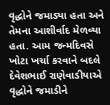વૃદ્ધોને જમાડ્યા હતા અને તેમના આશીર્વાદ મેળવ્યા હતા. આમ જન્મદિવસે ખોટા ખર્ચા કરવાને બદલે દેવેશભાઈ રાણેવાડીયાએ વૃદ્ધોને જમાડીને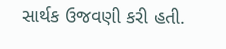સાર્થક ઉજવણી કરી હતી.